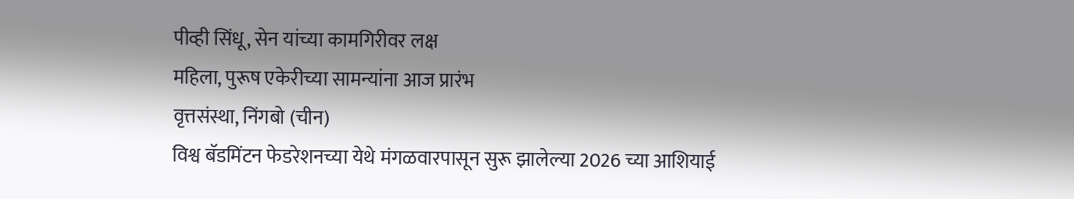पीव्ही सिंधू, सेन यांच्या कामगिरीवर लक्ष
महिला, पुरूष एकेरीच्या सामन्यांना आज प्रारंभ
वृत्तसंस्था, निंगबो (चीन)
विश्व बॅडमिंटन फेडरेशनच्या येथे मंगळवारपासून सुरू झालेल्या 2026 च्या आशियाई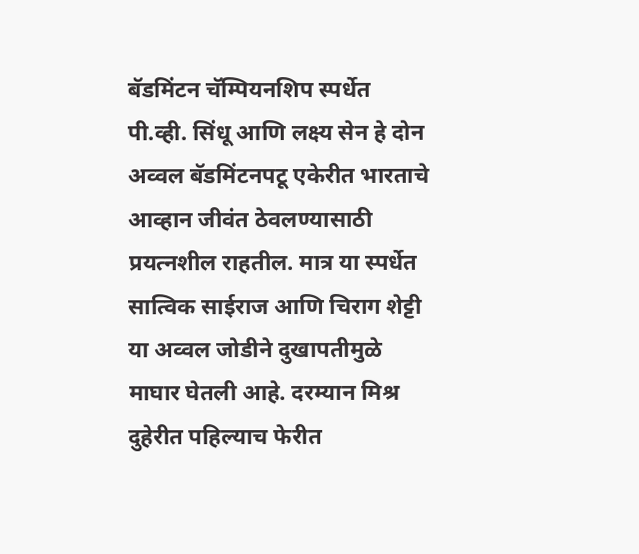बॅडमिंटन चॅम्पियनशिप स्पर्धेत पी.व्ही. सिंधू आणि लक्ष्य सेन हे दोन अव्वल बॅडमिंटनपटू एकेरीत भारताचे आव्हान जीवंत ठेवलण्यासाठी प्रयत्नशील राहतील. मात्र या स्पर्धेत सात्विक साईराज आणि चिराग शेट्टी या अव्वल जोडीने दुखापतीमुळे माघार घेतली आहे. दरम्यान मिश्र दुहेरीत पहिल्याच फेरीत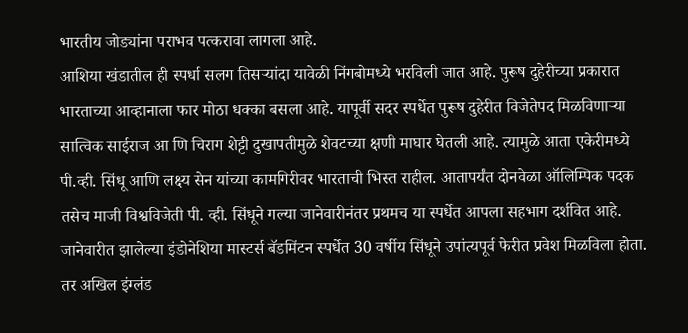भारतीय जोड्यांना पराभव पत्करावा लागला आहे.
आशिया खंडातील ही स्पर्धा सलग तिसऱ्यांदा यावेळी निंगबोमध्ये भरविली जात आहे. पुरूष दुहेरीच्या प्रकारात भारताच्या आव्हानाला फार मोठा धक्का बसला आहे. यापूर्वी सदर स्पर्धेत पुरूष दुहेरीत विजेतेपद मिळविणाऱ्या सात्विक साईराज आ णि चिराग शेट्टी दुखापतीमुळे शेवटच्या क्षणी माघार घेतली आहे. त्यामुळे आता एकेरीमध्ये पी.व्ही. सिंधू आणि लक्ष्य सेन यांच्या कामगिरीवर भारताची भिस्त राहील. आतापर्यंत दोनवेळा ऑलिम्पिक पदक तसेच माजी विश्वविजेती पी. व्ही. सिंधूने गल्या जानेवारीनंतर प्रथमच या स्पर्धेत आपला सहभाग दर्शवित आहे. जानेवारीत झालेल्या इंडोनेशिया मास्टर्स बॅडमिंटन स्पर्धेत 30 वर्षीय सिंधूने उपांत्यपूर्व फेरीत प्रवेश मिळविला होता. तर अखिल इंग्लंड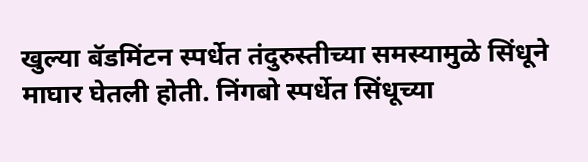खुल्या बॅडमिंटन स्पर्धेत तंदुरुस्तीच्या समस्यामुळे सिंधूने माघार घेतली होती. निंगबो स्पर्धेत सिंधूच्या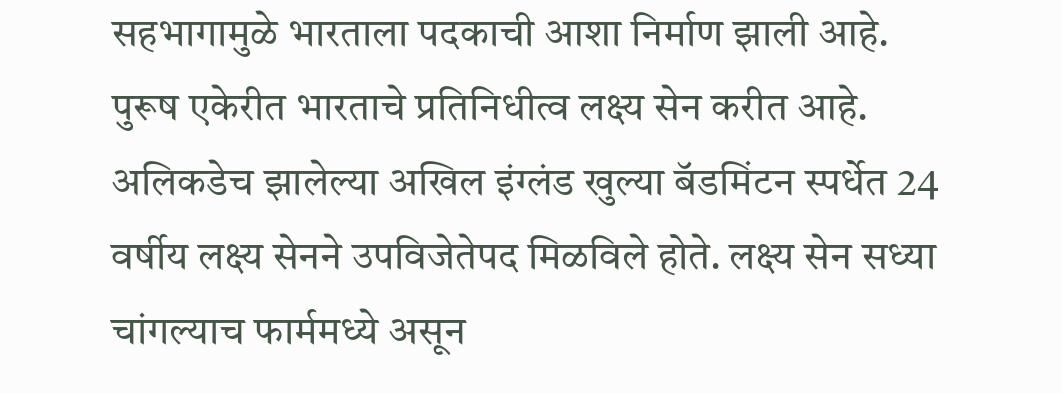सहभागामुळे भारताला पदकाची आशा निर्माण झाली आहे.
पुरूष एकेरीत भारताचे प्रतिनिधीत्व लक्ष्य सेन करीत आहे. अलिकडेच झालेल्या अखिल इंग्लंड खुल्या बॅडमिंटन स्पर्धेत 24 वर्षीय लक्ष्य सेनने उपविजेतेपद मिळविले होते. लक्ष्य सेन सध्या चांगल्याच फार्ममध्ये असून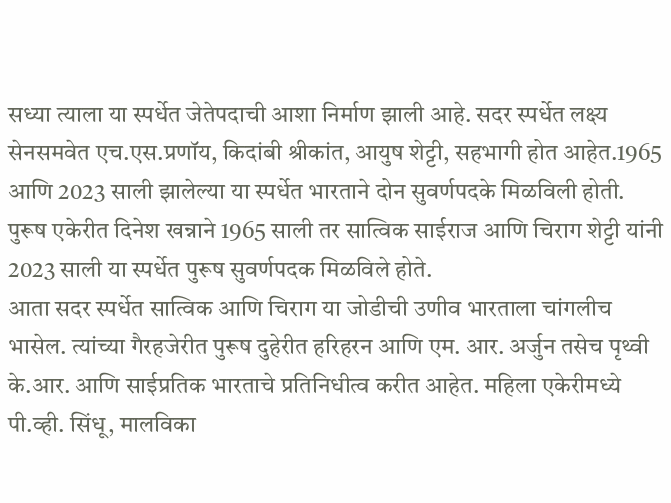सध्या त्याला या स्पर्धेत जेतेपदाची आशा निर्माण झाली आहे. सदर स्पर्धेत लक्ष्य सेनसमवेत एच.एस.प्रणॉय, किदांबी श्रीकांत, आयुष शेट्टी, सहभागी होत आहेत.1965 आणि 2023 साली झालेल्या या स्पर्धेत भारताने दोन सुवर्णपदके मिळविली होती. पुरूष एकेरीत दिनेश खन्नाने 1965 साली तर सात्विक साईराज आणि चिराग शेट्टी यांनी 2023 साली या स्पर्धेत पुरूष सुवर्णपदक मिळविले होते.
आता सदर स्पर्धेत सात्विक आणि चिराग या जोडीची उणीव भारताला चांगलीच भासेल. त्यांच्या गैरहजेरीत पुरूष दुहेरीत हरिहरन आणि एम. आर. अर्जुन तसेच पृथ्वी के.आर. आणि साईप्रतिक भारताचे प्रतिनिधीत्व करीत आहेत. महिला एकेरीमध्ये पी.व्ही. सिंधू, मालविका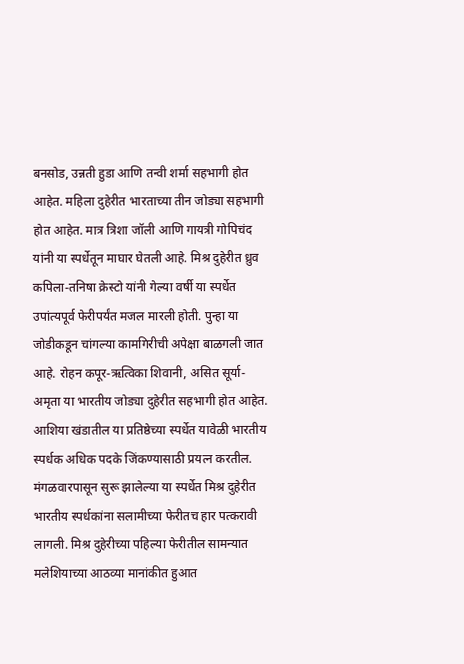बनसोड, उन्नती हुडा आणि तन्वी शर्मा सहभागी होत आहेत. महिला दुहेरीत भारताच्या तीन जोड्या सहभागी होत आहेत. मात्र त्रिशा जॉली आणि गायत्री गोपिचंद यांनी या स्पर्धेतून माघार घेतली आहे. मिश्र दुहेरीत ध्रुव कपिला-तनिषा क्रेस्टो यांनी गेल्या वर्षी या स्पर्धेत उपांत्यपूर्व फेरीपर्यंत मजल मारली होती. पुन्हा या जोडीकडून चांगल्या कामगिरीची अपेक्षा बाळगली जात आहे. रोहन कपूर-ऋत्विका शिवानी, असित सूर्या-अमृता या भारतीय जोड्या दुहेरीत सहभागी होत आहेत. आशिया खंडातील या प्रतिष्ठेच्या स्पर्धेत यावेळी भारतीय स्पर्धक अधिक पदके जिंकण्यासाठी प्रयत्न करतील.
मंगळवारपासून सुरू झालेल्या या स्पर्धेत मिश्र दुहेरीत भारतीय स्पर्धकांना सलामीच्या फेरीतच हार पत्करावी लागली. मिश्र दुहेरीच्या पहिल्या फेरीतील सामन्यात मलेशियाच्या आठव्या मानांकीत हुआत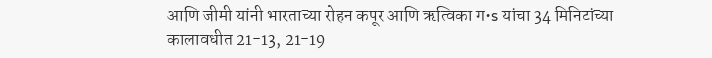आणि जीमी यांनी भारताच्या रोहन कपूर आणि ऋत्विका ग•s यांचा 34 मिनिटांच्या कालावधीत 21-13, 21-19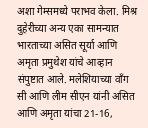अशा गेम्समध्ये पराभव केला. मिश्र दुहेरीच्या अन्य एका सामन्यात भारताच्या असित सूर्या आणि अमृता प्रमुथेश यांचे आव्हान संपुष्टात आले. मलेशियाच्या वाँग सी आणि लीम सीएन यांनी असित आणि अमृता यांचा 21-16,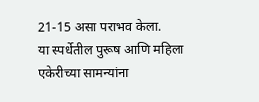21-15 असा पराभव केला.
या स्पर्धेतील पुरूष आणि महिला एकेरीच्या सामन्यांना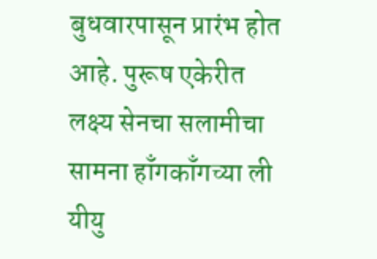बुधवारपासून प्रारंभ होत आहे. पुरूष एकेरीत लक्ष्य सेनचा सलामीचा सामना हाँगकाँगच्या ली यीयु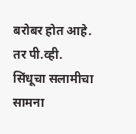बरोबर होत आहे. तर पी.व्ही. सिंधूचा सलामीचा सामना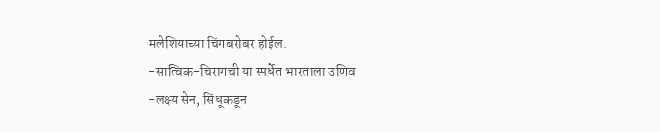मलेशियाच्या चिंगबरोबर होईल.
-सात्विक-चिरागची या स्पर्धेत भारताला उणिव
-लक्ष्य सेन, सिंधूकडून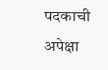पदकाची अपेक्षा